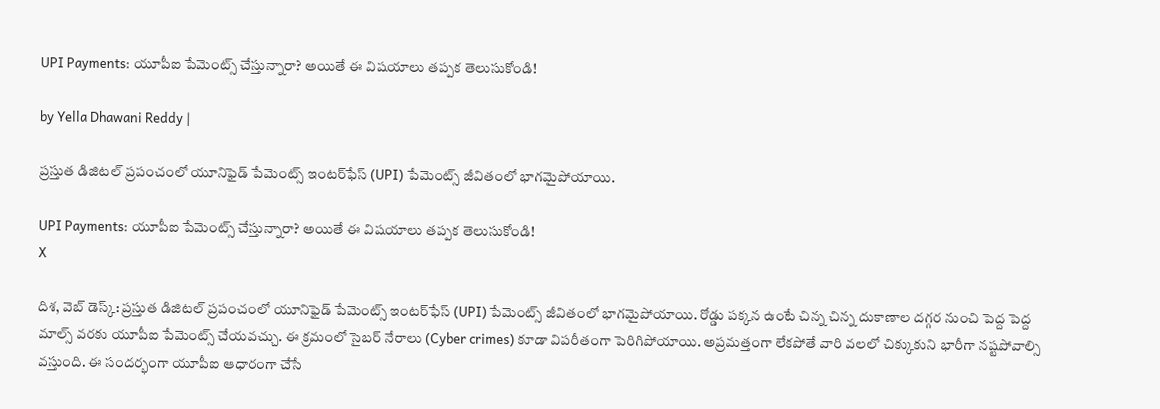UPI Payments: యూపీఐ పేమెంట్స్ చేస్తున్నారా? అయితే ఈ విషయాలు తప్పక తెలుసుకోండి!

by Yella Dhawani Reddy |

ప్రస్తుత డిజిటల్ ప్రపంచంలో యూనిఫైడ్ పేమెంట్స్ ఇంటర్‌ఫేస్ (UPI) పేమెంట్స్ జీవితంలో భాగమైపోయాయి.

UPI Payments: యూపీఐ పేమెంట్స్ చేస్తున్నారా? అయితే ఈ విషయాలు తప్పక తెలుసుకోండి!
X

దిశ, వెబ్ డెస్క్: ప్రస్తుత డిజిటల్ ప్రపంచంలో యూనిఫైడ్ పేమెంట్స్ ఇంటర్‌ఫేస్ (UPI) పేమెంట్స్ జీవితంలో భాగమైపోయాయి. రోడ్డు పక్కన ఉంటే చిన్న చిన్న దుకాణాల దగ్గర నుంచి పెద్ద పెద్ద మాల్స్ వరకు యూపీఐ పేమెంట్స్ చేయవచ్చు. ఈ క్రమంలో సైబర్ నేరాలు (Cyber crimes) కూడా విపరీతంగా పెరిగిపోయాయి. అప్రమత్తంగా లేకపోతే వారి వలలో చిక్కుకుని భారీగా నష్టపోవాల్సి వస్తుంది. ఈ సందర్భంగా యూపీఐ ఆధారంగా చేసే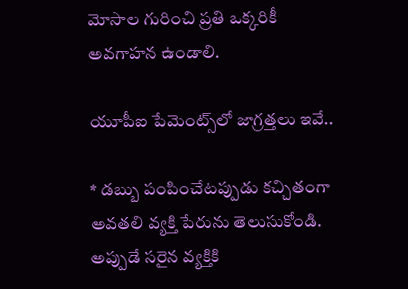మోసాల గురించి ప్రతి ఒక్కరికీ అవగాహన ఉండాలి.

యూపీఐ పేమెంట్స్‌లో జాగ్రత్తలు ఇవే..

* డబ్బు పంపించేటప్పుడు కచ్చితంగా అవతలి వ్యక్తి పేరును తెలుసుకోండి. అప్పుడే సరైన వ్యక్తికి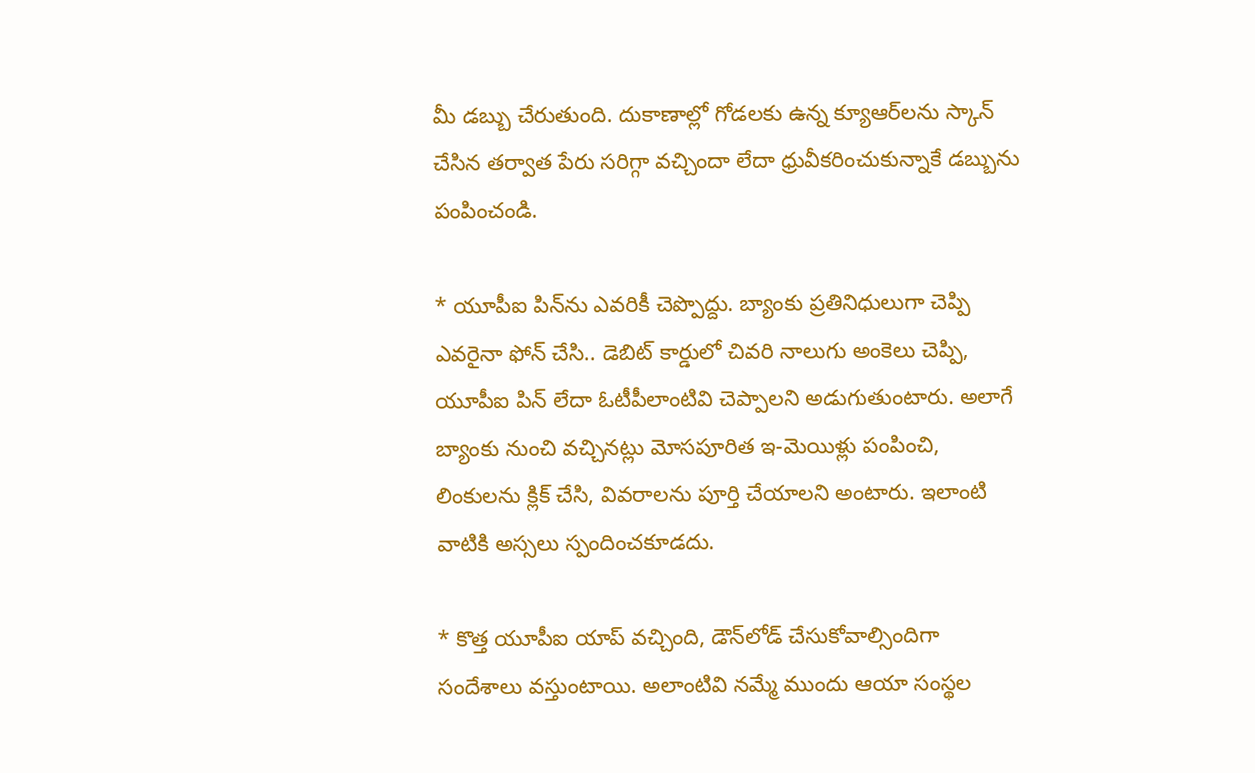మీ డబ్బు చేరుతుంది. దుకాణాల్లో గోడలకు ఉన్న క్యూఆర్‌లను స్కాన్‌ చేసిన తర్వాత పేరు సరిగ్గా వచ్చిందా లేదా ధ్రువీకరించుకున్నాకే డబ్బును పంపించండి.

* యూపీఐ పిన్‌ను ఎవరికీ చెప్పొద్దు. బ్యాంకు ప్రతినిధులుగా చెప్పి ఎవరైనా ఫోన్‌ చేసి.. డెబిట్‌ కార్డులో చివరి నాలుగు అంకెలు చెప్పి, యూపీఐ పిన్‌ లేదా ఓటీపీలాంటివి చెప్పాలని అడుగుతుంటారు. అలాగే బ్యాంకు నుంచి వచ్చినట్లు మోసపూరిత ఇ-మెయిళ్లు పంపించి, లింకులను క్లిక్‌ చేసి, వివరాలను పూర్తి చేయాలని అంటారు. ఇలాంటి వాటికి అస్సలు స్పందించకూడదు.

* కొత్త యూపీఐ యాప్‌ వచ్చింది, డౌన్‌లోడ్‌ చేసుకోవాల్సిందిగా సందేశాలు వస్తుంటాయి. అలాంటివి నమ్మే ముందు ఆయా సంస్థల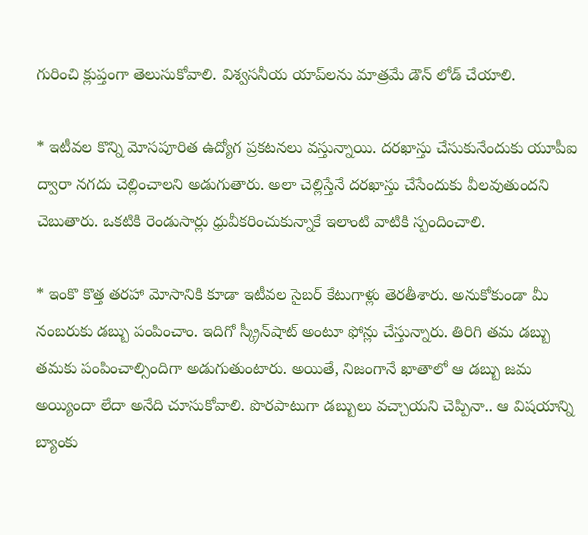గురించి క్లుప్తంగా తెలుసుకోవాలి. విశ్వసనీయ యాప్‌లను మాత్రమే డౌన్ లోడ్ చేయాలి.

* ఇటీవల కొన్ని మోసపూరిత ఉద్యోగ ప్రకటనలు వస్తున్నాయి. దరఖాస్తు చేసుకునేందుకు యూపీఐ ద్వారా నగదు చెల్లించాలని అడుగుతారు. అలా చెల్లిస్తేనే దరఖాస్తు చేసేందుకు వీలవుతుందని చెబుతారు. ఒకటికి రెండుసార్లు ధ్రువీకరించుకున్నాకే ఇలాంటి వాటికి స్పందించాలి.

* ఇంకొ కొత్త తరహా మోసానికి కూడా ఇటీవల సైబర్ కేటుగాళ్లు తెరతీశారు. అనుకోకుండా మీ నంబరుకు డబ్బు పంపించాం. ఇదిగో స్క్రీన్‌షాట్‌ అంటూ ఫోన్లు చేస్తున్నారు. తిరిగి తమ డబ్బు తమకు పంపించాల్సిందిగా అడుగుతుంటారు. అయితే, నిజంగానే ఖాతాలో ఆ డబ్బు జమ అయ్యిందా లేదా అనేది చూసుకోవాలి. పొరపాటుగా డబ్బులు వచ్చాయని చెప్పినా.. ఆ విషయాన్ని బ్యాంకు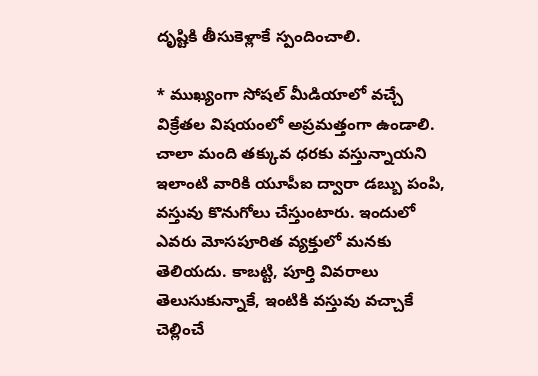దృష్టికి తీసుకెళ్లాకే స్పందించాలి.

* ముఖ్యంగా సోషల్ మీడియాలో వచ్చే విక్రేతల విషయంలో అప్రమత్తంగా ఉండాలి. చాలా మంది తక్కువ ధరకు వస్తున్నాయని ఇలాంటి వారికి యూపీఐ ద్వారా డబ్బు పంపి, వస్తువు కొనుగోలు చేస్తుంటారు. ఇందులో ఎవరు మోసపూరిత వ్యక్తులో మనకు తెలియదు. కాబట్టి, పూర్తి వివరాలు తెలుసుకున్నాకే, ఇంటికి వస్తువు వచ్చాకే చెల్లించే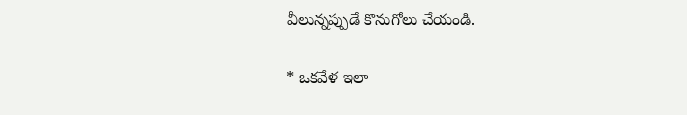వీలున్నప్పుడే కొనుగోలు చేయండి.

* ఒకవేళ ఇలా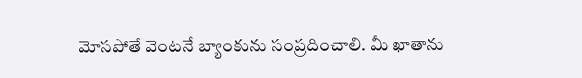మోసపోతే వెంటనే బ్యాంకును సంప్రదించాలి. మీ ఖాతాను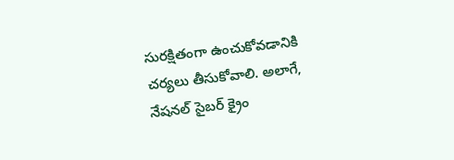సురక్షితంగా ఉంచుకోవడానికి చర్యలు తీసుకోవాలి. అలాగే, నేషనల్ సైబర్ క్రైం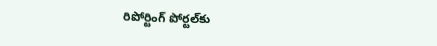రిపోర్టింగ్ పోర్టల్‌కు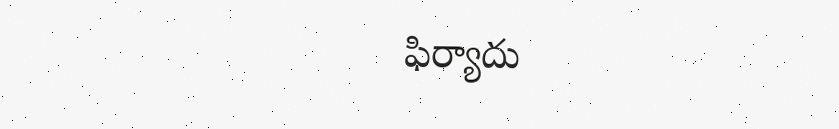ఫిర్యాదు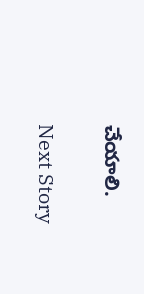చేయాలి.

Next Story